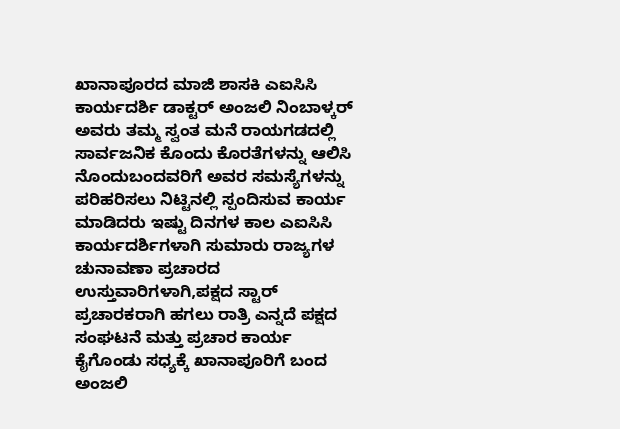ಖಾನಾಪೂರದ ಮಾಜಿ ಶಾಸಕಿ ಎಐಸಿಸಿ ಕಾರ್ಯದರ್ಶಿ ಡಾಕ್ಟರ್ ಅಂಜಲಿ ನಿಂಬಾಳ್ಕರ್ ಅವರು ತಮ್ಮ ಸ್ವಂತ ಮನೆ ರಾಯಗಡದಲ್ಲಿ ಸಾರ್ವಜನಿಕ ಕೊಂದು ಕೊರತೆಗಳನ್ನು ಆಲಿಸಿ ನೊಂದುಬಂದವರಿಗೆ ಅವರ ಸಮಸ್ಯೆಗಳನ್ನು ಪರಿಹರಿಸಲು ನಿಟ್ಟಿನಲ್ಲಿ ಸ್ಪಂದಿಸುವ ಕಾರ್ಯ ಮಾಡಿದರು ಇಷ್ಟು ದಿನಗಳ ಕಾಲ ಎಐಸಿಸಿ ಕಾರ್ಯದರ್ಶಿಗಳಾಗಿ ಸುಮಾರು ರಾಜ್ಯಗಳ ಚುನಾವಣಾ ಪ್ರಚಾರದ ಉಸ್ತುವಾರಿಗಳಾಗಿ,ಪಕ್ಷದ ಸ್ಟಾರ್ ಪ್ರಚಾರಕರಾಗಿ ಹಗಲು ರಾತ್ರಿ ಎನ್ನದೆ ಪಕ್ಷದ ಸಂಘಟನೆ ಮತ್ತು ಪ್ರಚಾರ ಕಾರ್ಯ ಕೈಗೊಂಡು ಸಧ್ಯಕ್ಕೆ ಖಾನಾಪೂರಿಗೆ ಬಂದ ಅಂಜಲಿ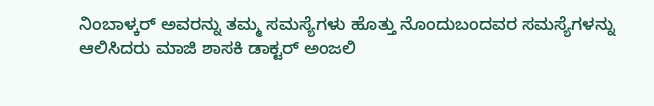ನಿಂಬಾಳ್ಕರ್ ಅವರನ್ನು ತಮ್ಮ ಸಮಸ್ಯೆಗಳು ಹೊತ್ತು ನೊಂದುಬಂದವರ ಸಮಸ್ಯೆಗಳನ್ನು ಆಲಿಸಿದರು ಮಾಜಿ ಶಾಸಕಿ ಡಾಕ್ಟರ್ ಅಂಜಲಿ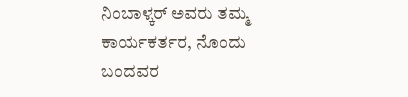ನಿಂಬಾಳ್ಕರ್ ಅವರು ತಮ್ಮ ಕಾರ್ಯಕರ್ತರ, ನೊಂದು ಬಂದವರ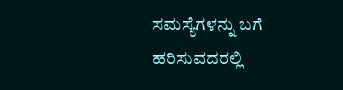ಸಮಸ್ಯೆಗಳನ್ನು ಬಗೆ ಹರಿಸುವದರಲ್ಲಿ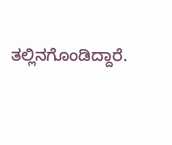ತಲ್ಲಿನಗೊಂಡಿದ್ದಾರೆ.